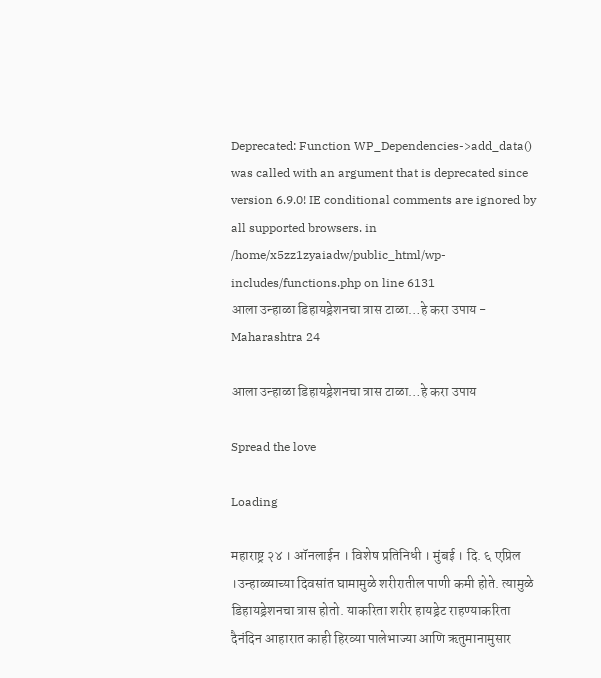Deprecated: Function WP_Dependencies->add_data() was called with an argument that is deprecated since version 6.9.0! IE conditional comments are ignored by all supported browsers. in /home/x5zz1zyaiadw/public_html/wp-includes/functions.php on line 6131
आला उन्हाळा डिहायड्रेशनचा त्रास टाळा…हे करा उपाय - Maharashtra 24

आला उन्हाळा डिहायड्रेशनचा त्रास टाळा…हे करा उपाय

Spread the love

Loading

महाराष्ट्र २४ । ऑनलाईन । विशेष प्रतिनिधी । मुंबई । दि. ६ एप्रिल ।उन्हाळ्याच्या दिवसांत घामामुळे शरीरातील पाणी कमी होते. त्यामुळे डिहायड्रेशनचा त्रास होतो. याकरिता शरीर हायड्रेट राहण्याकरिता दैनंदिन आहारात काही हिरव्या पालेभाज्या आणि ऋतुमानामुसार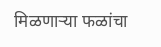मिळणाऱ्या फळांचा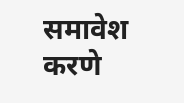समावेश करणे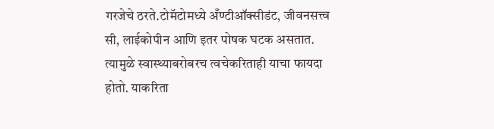गरजेचे ठरते.टोमॅटोमध्ये अँण्टीऑक्सीडंट, जीवनसत्त्व सी, लाईकोपीन आणि इतर पोषक घटक असतात. त्यामुळे स्वास्थ्याबरोबरच त्वचेकरिताही याचा फायदा होतो. याकरिता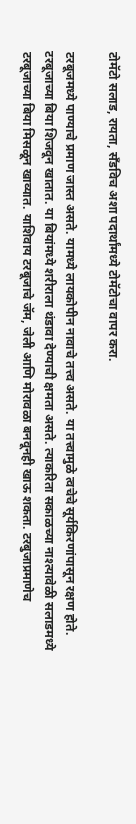टोमॅटो सलाड, रायता, सॅंडविच अशा पदार्थांमध्ये टोमॅटोचा वापर करा.

टरबूजमध्ये पाण्याचे प्रमाण जास्त असते. यामध्ये लायकोपीन नावाचे तत्त्व असते. या तत्त्वामुळे त्वचेचे सूर्यकिरणांपासून रक्षण होते. टरबूजाच्या बिया शिजवून खातात. या बियांमध्ये शरीराला थंडावा देण्याची क्षमता असते. त्याकरिता सकाळच्या नाश्त्यावेळी सलाडमध्ये टरबूजाच्या बिया मिसळून खाव्यात. याशिवाय टरबूजाचे जॅम, जेली आणि मोरावळा बनवूनही खाऊ शकता. टरबुजाप्रमाणेच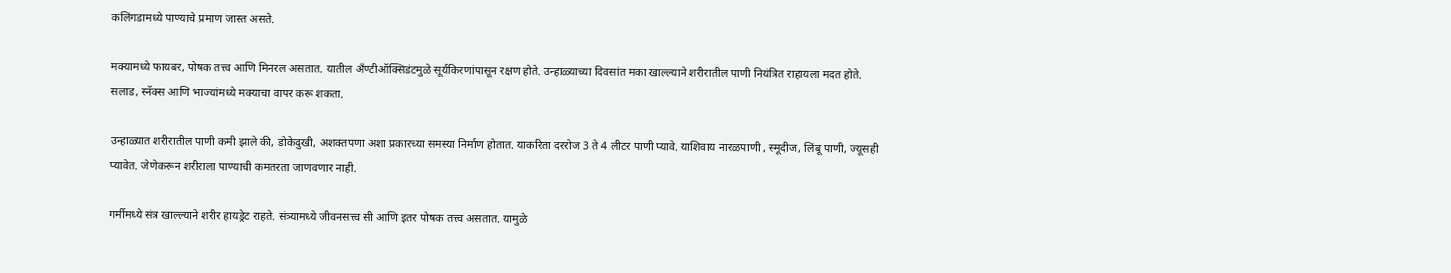कलिंगडामध्ये पाण्याचे प्रमाण जास्त असते.

मक्यामध्ये फायबर, पोषक तत्त्व आणि मिनरल असतात. यातील अँण्टीऑक्सिडंटमुळे सूर्यकिरणांपासून रक्षण होते. उन्हाळ्याच्या दिवसांत मका खाल्ल्याने शरीरातील पाणी नियंत्रित राहायला मदत होते. सलाड, स्नॅक्स आणि भाज्यांमध्ये मक्याचा वापर करू शकता.

उन्हाळ्यात शरीरातील पाणी कमी झाले की, डोकेदुखी, अशक्तपणा अशा प्रकारच्या समस्या निर्माण होतात. याकरिता दररोज 3 ते 4 लीटर पाणी प्यावे. याशिवाय नारळपाणी , स्मूदीज, लिंबू पाणी, ज्यूसही प्यावेत. जेणेकरून शरीराला पाण्याची कमतरता जाणवणार नाही.

गर्मीमध्ये संत्र खाल्ल्याने शरीर हायड्रेट राहते. संत्र्यामध्ये जीवनसत्त्व सी आणि इतर पोषक तत्त्व असतात. यामुळे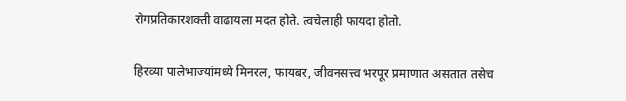रोगप्रतिकारशक्ती वाढायला मदत होते. त्वचेलाही फायदा होतो.

हिरव्या पालेभाज्यांमध्ये मिनरल, फायबर, जीवनसत्त्व भरपूर प्रमाणात असतात तसेच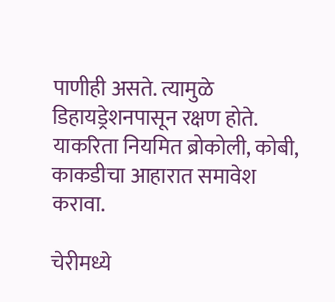पाणीही असते. त्यामुळे डिहायड्रेशनपासून रक्षण होते. याकरिता नियमित ब्रोकोली, कोबी, काकडीचा आहारात समावेश करावा.

चेरीमध्ये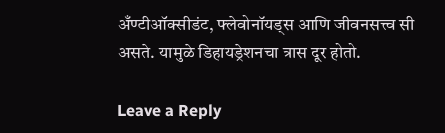अँण्टीऑक्सीडंट, फ्लेवोनॉयड्स आणि जीवनसत्त्व सी असते. यामुळे डिहायड्रेशनचा त्रास दूर होतो.

Leave a Reply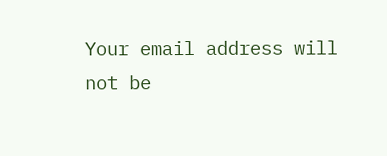Your email address will not be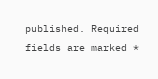published. Required fields are marked *